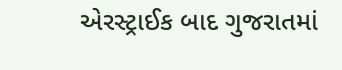એરસ્ટ્રાઈક બાદ ગુજરાતમાં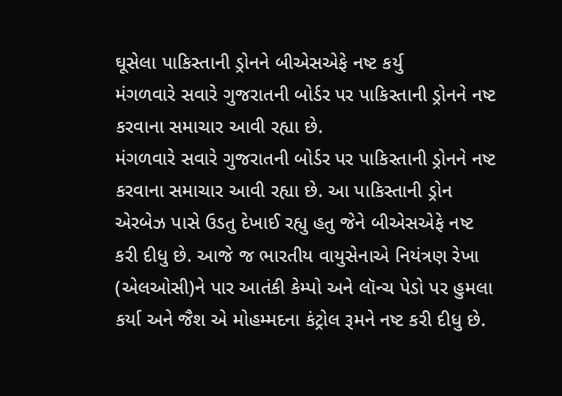ઘૂસેલા પાકિસ્તાની ડ્રોનને બીએસએફે નષ્ટ કર્યુ
મંગળવારે સવારે ગુજરાતની બોર્ડર પર પાકિસ્તાની ડ્રોનને નષ્ટ કરવાના સમાચાર આવી રહ્યા છે.
મંગળવારે સવારે ગુજરાતની બોર્ડર પર પાકિસ્તાની ડ્રોનને નષ્ટ કરવાના સમાચાર આવી રહ્યા છે. આ પાકિસ્તાની ડ્રોન એરબેઝ પાસે ઉડતુ દેખાઈ રહ્યુ હતુ જેને બીએસએફે નષ્ટ કરી દીધુ છે. આજે જ ભારતીય વાયુસેનાએ નિયંત્રણ રેખા (એલઓસી)ને પાર આતંકી કેમ્પો અને લૉન્ચ પેડો પર હુમલા કર્યા અને જૈશ એ મોહમ્મદના કંટ્રોલ રૂમને નષ્ટ કરી દીધુ છે.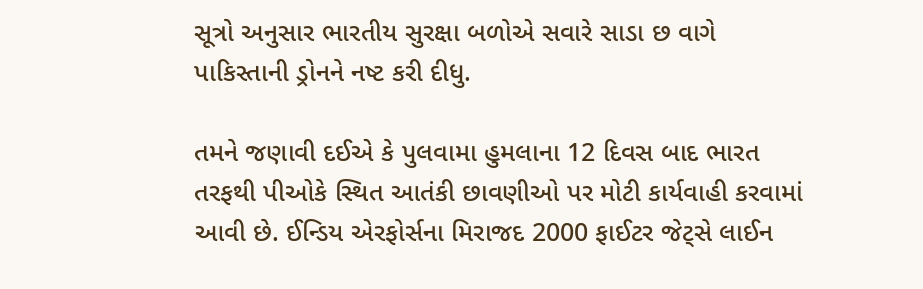સૂત્રો અનુસાર ભારતીય સુરક્ષા બળોએ સવારે સાડા છ વાગે પાકિસ્તાની ડ્રોનને નષ્ટ કરી દીધુ.

તમને જણાવી દઈએ કે પુલવામા હુમલાના 12 દિવસ બાદ ભારત તરફથી પીઓકે સ્થિત આતંકી છાવણીઓ પર મોટી કાર્યવાહી કરવામાં આવી છે. ઈન્ડિય એરફોર્સના મિરાજદ 2000 ફાઈટર જેટ્સે લાઈન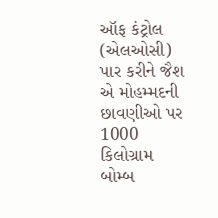ઑફ કંટ્રોલ (એલઓસી) પાર કરીને જૈશ એ મોહમ્મદની છાવણીઓ પર 1000 કિલોગ્રામ બોમ્બ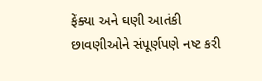ફેંક્યા અને ઘણી આતંકી છાવણીઓને સંપૂર્ણપણે નષ્ટ કરી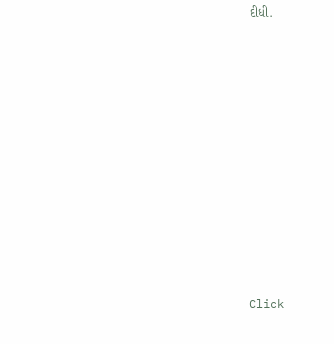દીધી.












Click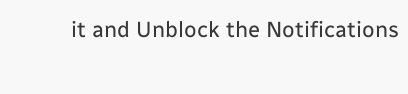it and Unblock the Notifications